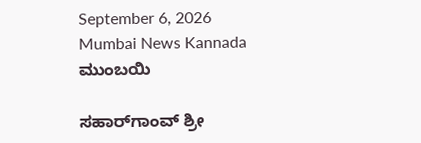September 6, 2026
Mumbai News Kannada
ಮುಂಬಯಿ

ಸಹಾರ್‌ಗಾಂವ್ ಶ್ರೀ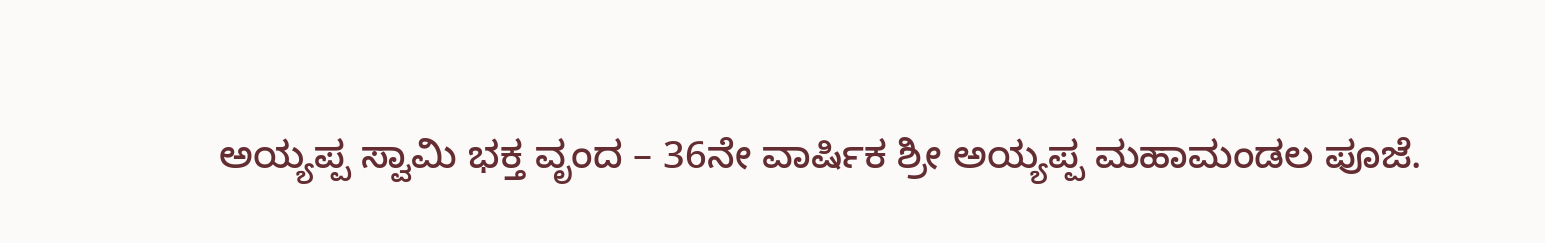ಅಯ್ಯಪ್ಪ ಸ್ವಾಮಿ ಭಕ್ತ ವೃಂದ – 36ನೇ ವಾರ್ಷಿಕ ಶ್ರೀ ಅಯ್ಯಪ್ಪ ಮಹಾಮಂಡಲ ಪೂಜೆ.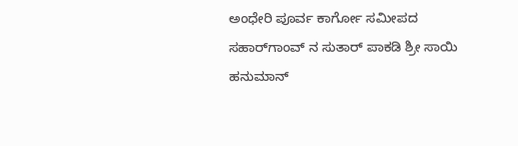ಅಂಧೇರಿ ಪೂರ್ವ ಕಾರ್ಗೋ ಸಮೀಪದ ಸಹಾರ್‌ಗಾಂವ್ ನ ಸುತಾರ್ ಪಾಕಡಿ ಶ್ರೀ ಸಾಯಿ ಹನುಮಾನ್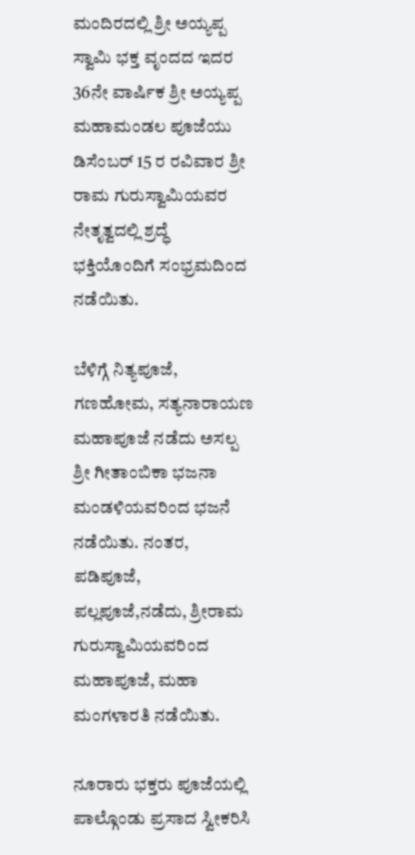ಮಂದಿರದಲ್ಲಿ ಶ್ರೀ ಅಯ್ಯಪ್ಪ ಸ್ವಾಮಿ ಭಕ್ತ ವೃಂದದ ಇದರ 36ನೇ ವಾರ್ಷಿಕ ಶ್ರೀ ಅಯ್ಯಪ್ಪ ಮಹಾಮಂಡಲ ಪೂಜೆಯು ಡಿಸೆಂಬರ್ 15 ರ ರವಿವಾರ ಶ್ರೀ ರಾಮ ಗುರುಸ್ವಾಮಿಯವರ ನೇತೃತ್ವದಲ್ಲಿ ಶ್ರದ್ಧೆ ಭಕ್ತಿಯೊಂದಿಗೆ ಸಂಭ್ರಮದಿಂದ ನಡೆಯಿತು.

ಬೆಳಿಗ್ಗೆ ನಿತ್ಯಪೂಜೆ, ಗಣಹೋಮ, ಸತ್ಯನಾರಾಯಣ ಮಹಾಪೂಜೆ ನಡೆದು ಅಸಲ್ಪ ಶ್ರೀ ಗೀತಾಂಬಿಕಾ ಭಜನಾ ಮಂಡಳಿಯವರಿಂದ ಭಜನೆ ನಡೆಯಿತು. ನಂತರ, ಪಡಿಪೂಜೆ, ಪಲ್ಲಪೂಜೆ,ನಡೆದು, ಶ್ರೀರಾಮ ಗುರುಸ್ವಾಮಿಯವರಿಂದ ಮಹಾಪೂಜೆ, ಮಹಾ ಮಂಗಳಾರತಿ ನಡೆಯಿತು.

ನೂರಾರು ಭಕ್ತರು ಪೂಜೆಯಲ್ಲಿ ಪಾಲ್ಗೊಂಡು ಪ್ರಸಾದ ಸ್ವೀಕರಿಸಿ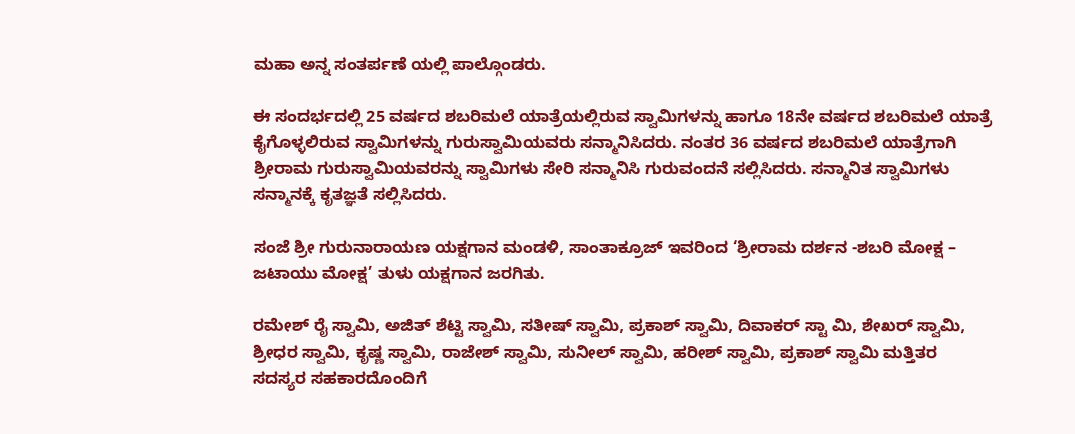ಮಹಾ ಅನ್ನ ಸಂತರ್ಪಣೆ ಯಲ್ಲಿ ಪಾಲ್ಗೊಂಡರು.

ಈ ಸಂದರ್ಭದಲ್ಲಿ 25 ವರ್ಷದ ಶಬರಿಮಲೆ ಯಾತ್ರೆಯಲ್ಲಿರುವ ಸ್ವಾಮಿಗಳನ್ನು ಹಾಗೂ 18ನೇ ವರ್ಷದ ಶಬರಿಮಲೆ ಯಾತ್ರೆ ಕೈಗೊಳ್ಳಲಿರುವ ಸ್ವಾಮಿಗಳನ್ನು ಗುರುಸ್ವಾಮಿಯವರು ಸನ್ಮಾನಿಸಿದರು. ನಂತರ 36 ವರ್ಷದ ಶಬರಿಮಲೆ ಯಾತ್ರೆಗಾಗಿ ಶ್ರೀರಾಮ ಗುರುಸ್ವಾಮಿಯವರನ್ನು ಸ್ವಾಮಿಗಳು ಸೇರಿ ಸನ್ಮಾನಿಸಿ ಗುರುವಂದನೆ ಸಲ್ಲಿಸಿದರು. ಸನ್ಮಾನಿತ ಸ್ವಾಮಿಗಳು ಸನ್ಮಾನಕ್ಕೆ ಕೃತಜ್ಞತೆ ಸಲ್ಲಿಸಿದರು.

ಸಂಜೆ ಶ್ರೀ ಗುರುನಾರಾಯಣ ಯಕ್ಷಗಾನ ಮಂಡಳಿ, ಸಾಂತಾಕ್ರೂಜ್ ಇವರಿಂದ ‘ಶ್ರೀರಾಮ ದರ್ಶನ -ಶಬರಿ ಮೋಕ್ಷ – ಜಟಾಯು ಮೋಕ್ಷ’ ತುಳು ಯಕ್ಷಗಾನ ಜರಗಿತು.

ರಮೇಶ್ ರೈ ಸ್ವಾಮಿ, ಅಜಿತ್ ಶೆಟ್ಟಿ ಸ್ವಾಮಿ, ಸತೀಷ್ ಸ್ವಾಮಿ, ಪ್ರಕಾಶ್ ಸ್ವಾಮಿ, ದಿವಾಕರ್ ಸ್ಟಾ ಮಿ, ಶೇಖರ್ ಸ್ವಾಮಿ, ಶ್ರೀಧರ ಸ್ವಾಮಿ, ಕೃಷ್ಣ ಸ್ವಾಮಿ, ರಾಜೇಶ್ ಸ್ವಾಮಿ, ಸುನೀಲ್‌ ಸ್ವಾಮಿ, ಹರೀಶ್ ಸ್ವಾಮಿ, ಪ್ರಕಾಶ್ ಸ್ವಾಮಿ ಮತ್ತಿತರ ಸದಸ್ಯರ ಸಹಕಾರದೊಂದಿಗೆ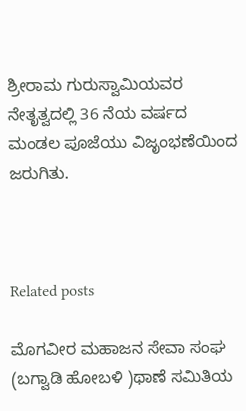ಶ್ರೀರಾಮ ಗುರುಸ್ವಾಮಿಯವರ ನೇತೃತ್ವದಲ್ಲಿ 36 ನೆಯ ವರ್ಷದ ಮಂಡಲ ಪೂಜೆಯು ವಿಜೃಂಭಣೆಯಿಂದ ಜರುಗಿತು.



Related posts

ಮೊಗವೀರ ಮಹಾಜನ ಸೇವಾ ಸಂಘ (ಬಗ್ವಾಡಿ ಹೋಬಳಿ )ಥಾಣೆ ಸಮಿತಿಯ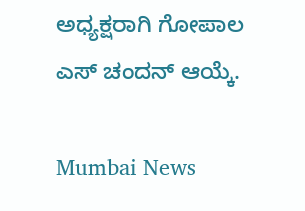ಅಧ್ಯಕ್ಷರಾಗಿ ಗೋಪಾಲ ಎಸ್ ಚಂದನ್ ಆಯ್ಕೆ.

Mumbai News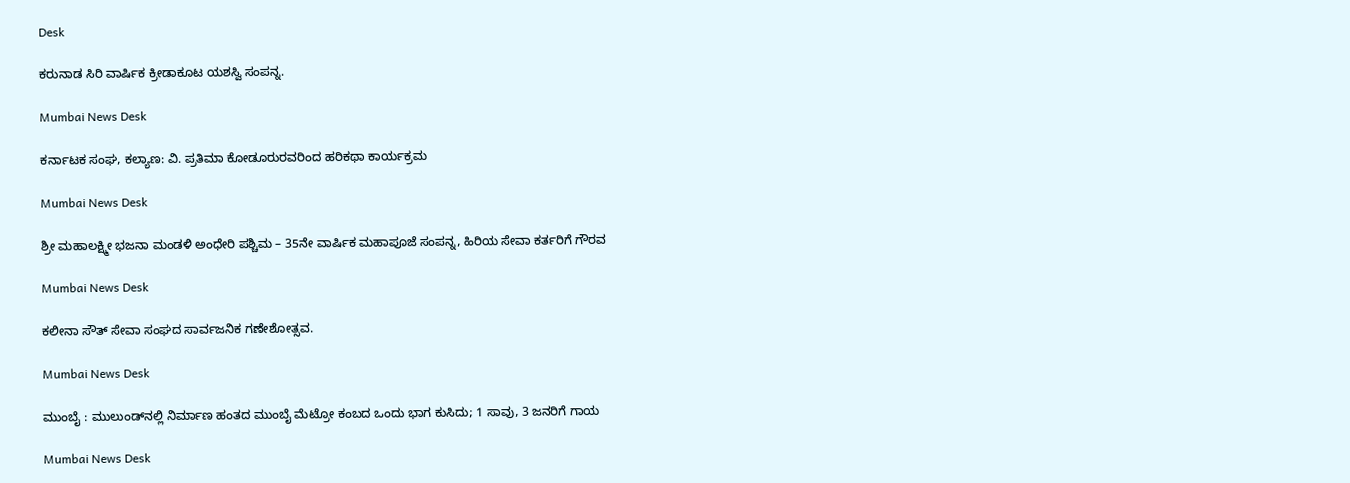Desk

ಕರುನಾಡ ಸಿರಿ ವಾರ್ಷಿಕ ಕ್ರೀಡಾಕೂಟ ಯಶಸ್ವಿ ಸಂಪನ್ನ.

Mumbai News Desk

ಕರ್ನಾಟಕ ಸಂಘ, ಕಲ್ಯಾಣ: ವಿ. ಪ್ರತಿಮಾ ಕೋಡೂರುರವರಿಂದ ಹರಿಕಥಾ ಕಾರ್ಯಕ್ರಮ

Mumbai News Desk

ಶ್ರೀ ಮಹಾಲಕ್ಷ್ಮೀ ಭಜನಾ ಮಂಡಳಿ ಅಂಧೇರಿ ಪಶ್ಚಿಮ – 35ನೇ ವಾರ್ಷಿಕ ಮಹಾಪೂಜೆ ಸಂಪನ್ನ, ಹಿರಿಯ ಸೇವಾ ಕರ್ತರಿಗೆ ಗೌರವ

Mumbai News Desk

ಕಲೀನಾ ಸೌತ್ ಸೇವಾ ಸಂಘದ ಸಾರ್ವಜನಿಕ ಗಣೇಶೋತ್ಸವ.

Mumbai News Desk

ಮುಂಬೈ : ಮುಲುಂಡ್‌ನಲ್ಲಿ ನಿರ್ಮಾಣ ಹಂತದ ಮುಂಬೈ ಮೆಟ್ರೋ ಕಂಬದ ಒಂದು ಭಾಗ ಕುಸಿದು; 1 ಸಾವು, 3 ಜನರಿಗೆ ಗಾಯ

Mumbai News Desk